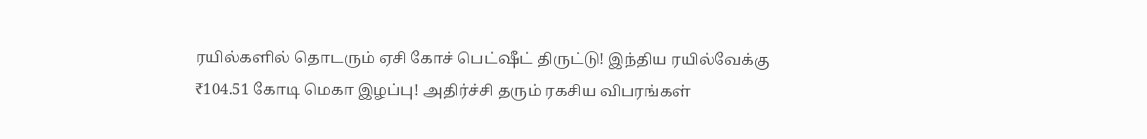ரயில்களில் தொடரும் ஏசி கோச் பெட்ஷீட் திருட்டு! இந்திய ரயில்வேக்கு ₹104.51 கோடி மெகா இழப்பு! அதிர்ச்சி தரும் ரகசிய விபரங்கள்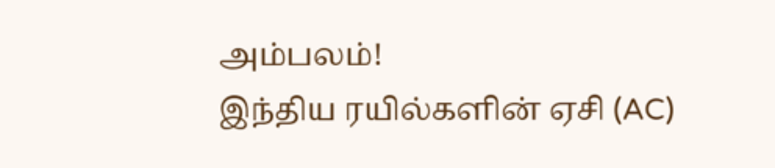அம்பலம்!
இந்திய ரயில்களின் ஏசி (AC)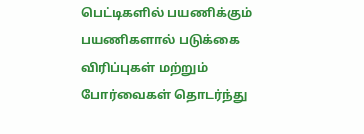பெட்டிகளில் பயணிக்கும் பயணிகளால் படுக்கை விரிப்புகள் மற்றும் போர்வைகள் தொடர்ந்து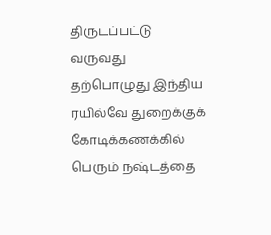திருடப்பட்டு வருவது தற்பொழுது இந்திய ரயில்வே துறைக்குக் கோடிக்கணக்கில் பெரும் நஷ்டத்தை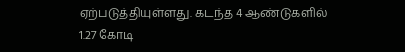ஏற்படுத்தியுள்ளது. கடந்த 4 ஆண்டுகளில் 1.27 கோடி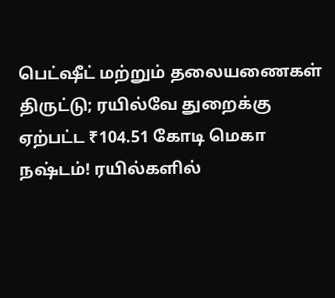பெட்ஷீட் மற்றும் தலையணைகள் திருட்டு; ரயில்வே துறைக்கு ஏற்பட்ட ₹104.51 கோடி மெகா நஷ்டம்! ரயில்களில்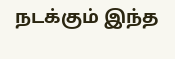நடக்கும் இந்த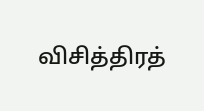விசித்திரத்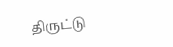திருட்டு